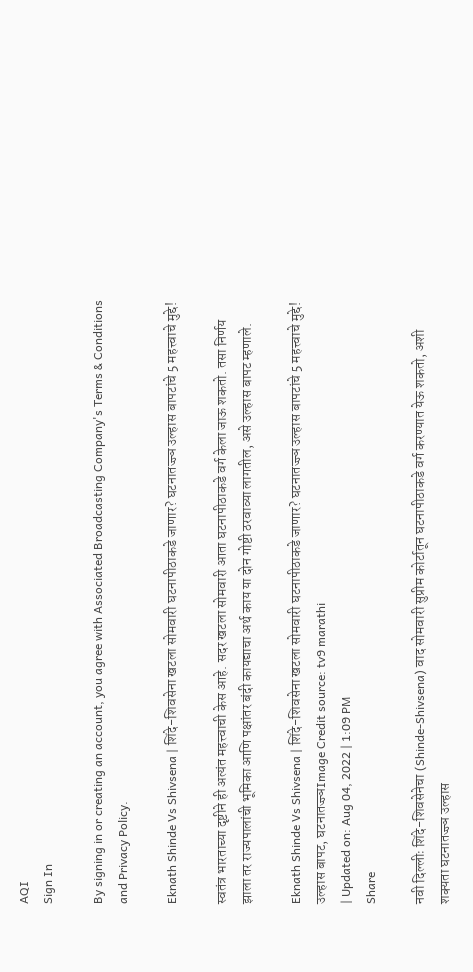AQI
Sign In

By signing in or creating an account, you agree with Associated Broadcasting Company's Terms & Conditions and Privacy Policy.

Eknath Shinde Vs Shivsena | शिंदे-शिवसेना खटला सोमवारी घटनापीठाकडे जाणार? घटनातज्ज्ञ उल्हास बापटांचे 5 महत्त्वाचे मुद्दे!

स्वतंत्र भारताच्या दृष्टीने ही अत्यंत महत्त्वाची केस आहे. सदर खटला सोमवारी आता घटनापीठाकडे वर्ग केला जाऊ शकतो. तसा निर्णय झाला तर राज्यपालांची भूमिका आणि पक्षांतर बंदी कायद्याचा अर्थ काय या दोन गोष्टी ठरवाव्या लागतील, असे उल्हास बापट म्हणाले.

Eknath Shinde Vs Shivsena | शिंदे-शिवसेना खटला सोमवारी घटनापीठाकडे जाणार? घटनातज्ज्ञ उल्हास बापटांचे 5 महत्त्वाचे मुद्दे!
उल्हास बापट, घटनातज्ज्ञImage Credit source: tv9 marathi
| Updated on: Aug 04, 2022 | 1:09 PM
Share

नवी दिल्लीः शिंदे-शिवसेनेचा (Shinde-Shivsena) वाद सोमवारी सुप्रीम कोर्टातून घटनापीठाकडे वर्ग करण्यात येऊ शकतो, अशी शक्यता घटनातज्ज्ञ उल्हास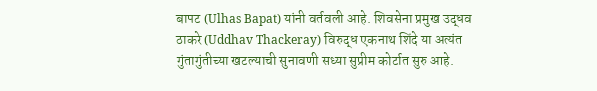बापट (Ulhas Bapat) यांनी वर्तवली आहे. शिवसेना प्रमुख उद्धव ठाकरे (Uddhav Thackeray) विरुद्ध एकनाथ शिंदे या अत्यंत गुंतागुंतीच्या खटल्याची सुनावणी सध्या सुप्रीम कोर्टात सुरु आहे.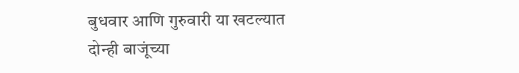बुधवार आणि गुरुवारी या खटल्यात दोन्ही बाजूंच्या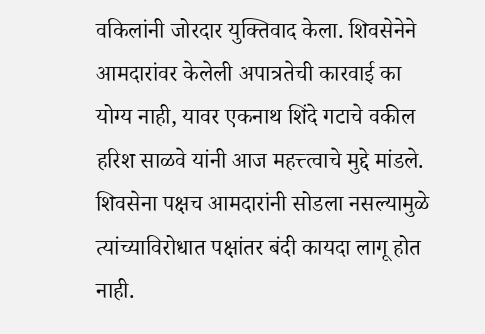वकिलांनी जोरदार युक्तिवाद केला. शिवसेनेने आमदारांवर केलेली अपात्रतेची कारवाई का योग्य नाही, यावर एकनाथ शिंदे गटाचे वकील हरिश साळवे यांनी आज महत्त्त्वाचे मुद्दे मांडले. शिवसेना पक्षच आमदारांनी सोडला नसल्यामुळे त्यांच्याविरोधात पक्षांतर बंदी कायदा लागू होत नाही.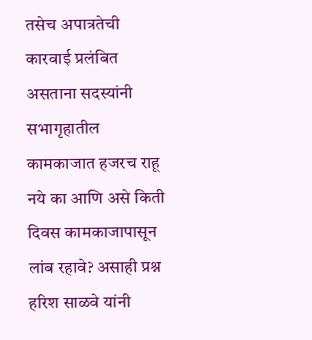तसेच अपात्रतेची कारवाई प्रलंबित असताना सदस्यांनी सभागृहातील कामकाजात हजरच राहू नये का आणि असे किती दिवस कामकाजापासून लांब रहावे? असाही प्रश्न हरिश साळवे यांनी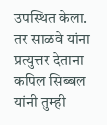उपस्थित केला. तर साळवे यांना प्रत्युत्तर देताना कपिल सिब्बल यांनी तुम्ही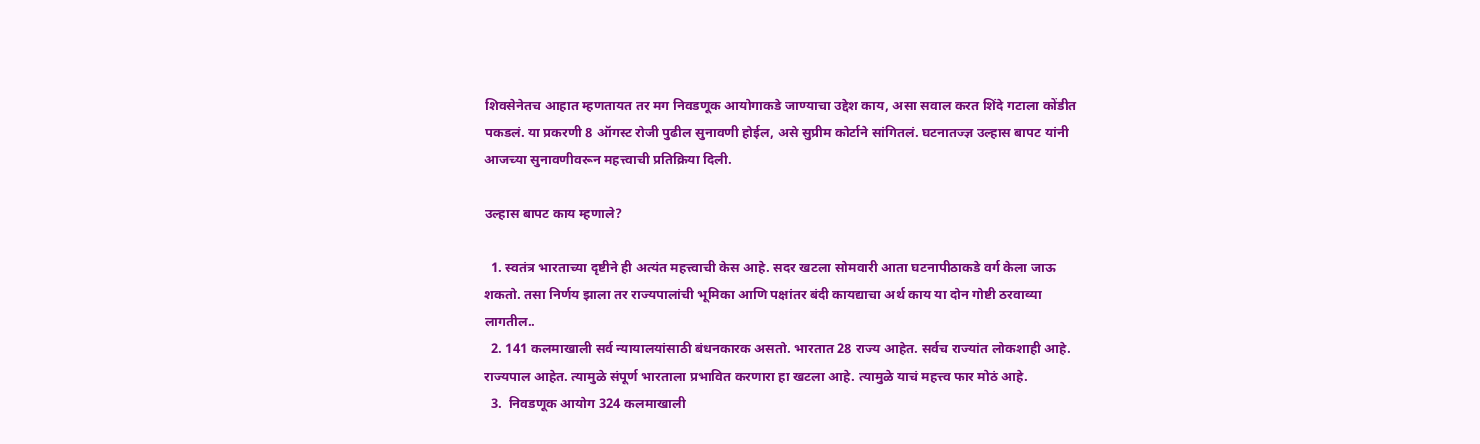शिवसेनेतच आहात म्हणतायत तर मग निवडणूक आयोगाकडे जाण्याचा उद्देश काय, असा सवाल करत शिंदे गटाला कोंडीत पकडलं. या प्रकरणी 8 ऑगस्ट रोजी पुढील सुनावणी होईल, असे सुप्रीम कोर्टाने सांगितलं. घटनातज्ज्ञ उल्हास बापट यांनी आजच्या सुनावणीवरून महत्त्वाची प्रतिक्रिया दिली.

उल्हास बापट काय म्हणाले?

  1. स्वतंत्र भारताच्या दृष्टीने ही अत्यंत महत्त्वाची केस आहे. सदर खटला सोमवारी आता घटनापीठाकडे वर्ग केला जाऊ शकतो. तसा निर्णय झाला तर राज्यपालांची भूमिका आणि पक्षांतर बंदी कायद्याचा अर्थ काय या दोन गोष्टी ठरवाव्या लागतील..
  2. 141 कलमाखाली सर्व न्यायालयांसाठी बंधनकारक असतो. भारतात 28 राज्य आहेत. सर्वच राज्यांत लोकशाही आहे. राज्यपाल आहेत. त्यामुळे संपूर्ण भारताला प्रभावित करणारा हा खटला आहे. त्यामुळे याचं महत्त्व फार मोठं आहे.
  3.  निवडणूक आयोग 324 कलमाखाली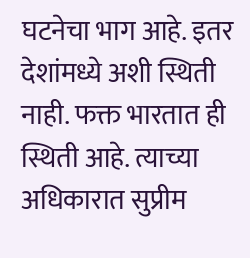घटनेचा भाग आहे. इतर देशांमध्ये अशी स्थिती नाही. फक्त भारतात ही स्थिती आहे. त्याच्या अधिकारात सुप्रीम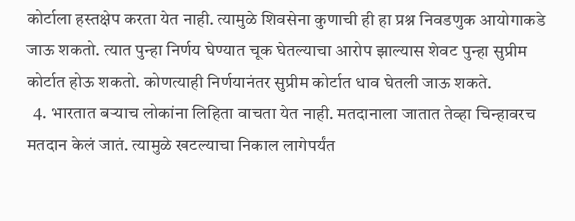कोर्टाला हस्तक्षेप करता येत नाही. त्यामुळे शिवसेना कुणाची ही हा प्रश्न निवडणुक आयोगाकडे जाऊ शकतो. त्यात पुन्हा निर्णय घेण्यात चूक घेतल्याचा आरोप झाल्यास शेवट पुन्हा सुप्रीम कोर्टात होऊ शकतो. कोणत्याही निर्णयानंतर सुप्रीम कोर्टात धाव घेतली जाऊ शकते.
  4. भारतात बऱ्याच लोकांना लिहिता वाचता येत नाही. मतदानाला जातात तेव्हा चिन्हावरच मतदान केलं जातं. त्यामुळे खटल्याचा निकाल लागेपर्यंत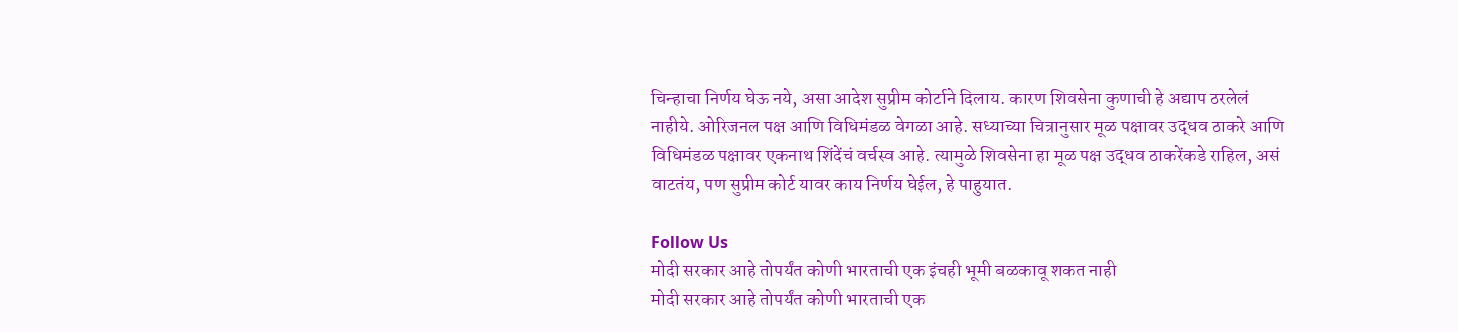चिन्हाचा निर्णय घेऊ नये, असा आदेश सुप्रीम कोर्टाने दिलाय. कारण शिवसेना कुणाची हे अद्याप ठरलेलं नाहीये. ओरिजनल पक्ष आणि विधिमंडळ वेगळा आहे. सध्याच्या चित्रानुसार मूळ पक्षावर उद्धव ठाकरे आणि विधिमंडळ पक्षावर एकनाथ शिंदेंचं वर्चस्व आहे. त्यामुळे शिवसेना हा मूळ पक्ष उद्धव ठाकरेंकडे राहिल, असं वाटतंय, पण सुप्रीम कोर्ट यावर काय निर्णय घेईल, हे पाहुयात.

Follow Us
मोदी सरकार आहे तोपर्यंत कोणी भारताची एक इंचही भूमी बळकावू शकत नाही
मोदी सरकार आहे तोपर्यंत कोणी भारताची एक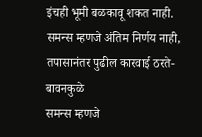इंचही भूमी बळकावू शकत नाही.
समन्स म्हणजे अंतिम निर्णय नाही, तपासानंतर पुढील कारवाई ठरते- बावनकुळे
समन्स म्हणजे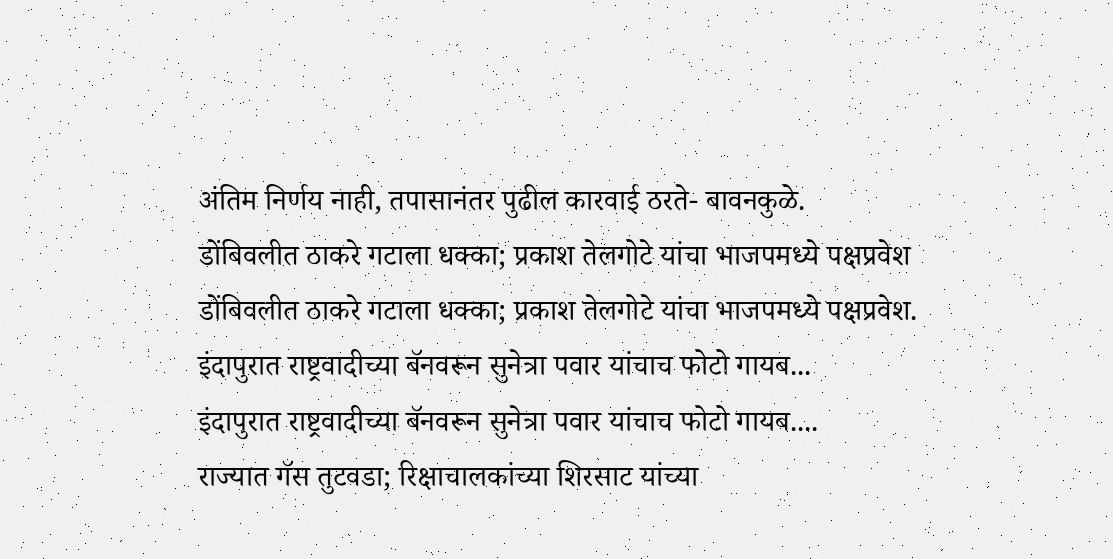अंतिम निर्णय नाही, तपासानंतर पुढील कारवाई ठरते- बावनकुळे.
डोंबिवलीत ठाकरे गटाला धक्का; प्रकाश तेलगोटे यांचा भाजपमध्ये पक्षप्रवेश
डोंबिवलीत ठाकरे गटाला धक्का; प्रकाश तेलगोटे यांचा भाजपमध्ये पक्षप्रवेश.
इंदापुरात राष्ट्रवादीच्या बॅनवरून सुनेत्रा पवार यांचाच फोटो गायब...
इंदापुरात राष्ट्रवादीच्या बॅनवरून सुनेत्रा पवार यांचाच फोटो गायब....
राज्यात गॅस तुटवडा; रिक्षाचालकांच्या शिरसाट यांच्या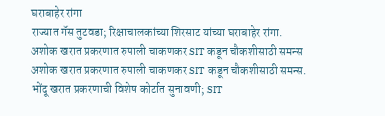घराबाहेर रांगा
राज्यात गॅस तुटवडा; रिक्षाचालकांच्या शिरसाट यांच्या घराबाहेर रांगा.
अशोक खरात प्रकरणात रुपाली चाकणकर SIT कडून चौकशीसाठी समन्स
अशोक खरात प्रकरणात रुपाली चाकणकर SIT कडून चौकशीसाठी समन्स.
भोंदू खरात प्रकरणाची विशेष कोर्टात सुनावणी; SIT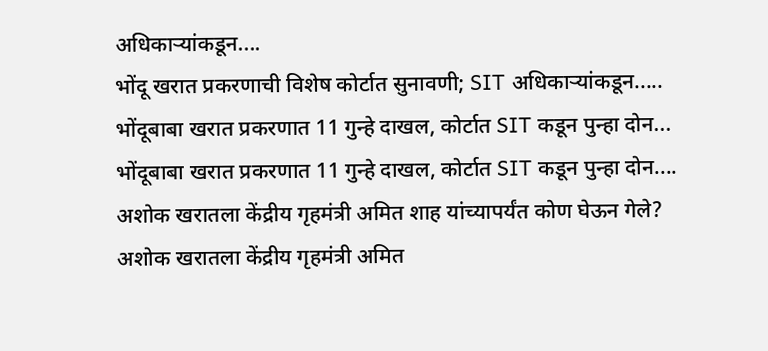अधिकाऱ्यांकडून....
भोंदू खरात प्रकरणाची विशेष कोर्टात सुनावणी; SIT अधिकाऱ्यांकडून.....
भोंदूबाबा खरात प्रकरणात 11 गुन्हे दाखल, कोर्टात SIT कडून पुन्हा दोन...
भोंदूबाबा खरात प्रकरणात 11 गुन्हे दाखल, कोर्टात SIT कडून पुन्हा दोन....
अशोक खरातला केंद्रीय गृहमंत्री अमित शाह यांच्यापर्यंत कोण घेऊन गेले?
अशोक खरातला केंद्रीय गृहमंत्री अमित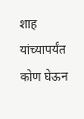शाह यांच्यापर्यंत कोण घेऊन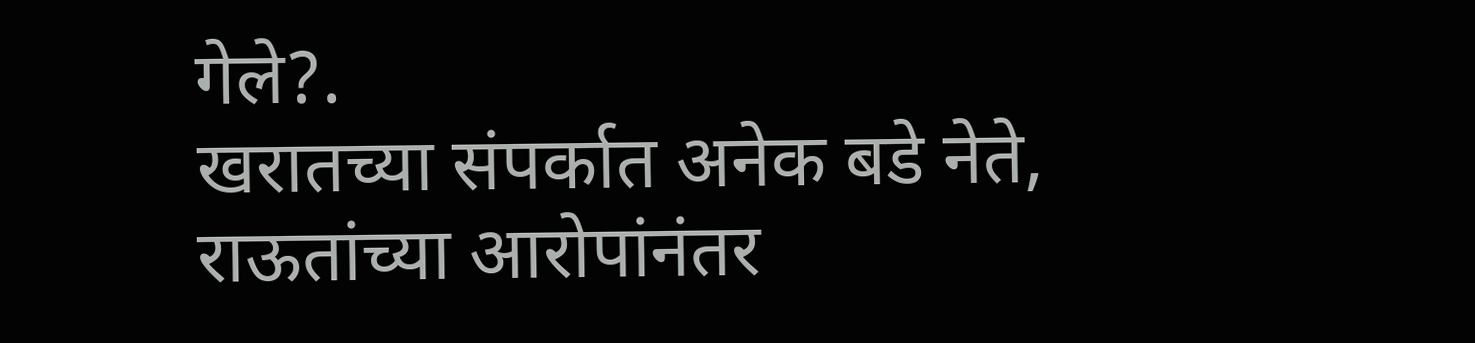गेले?.
खरातच्या संपर्कात अनेक बडे नेते, राऊतांच्या आरोपांनंतर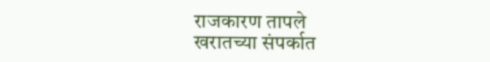राजकारण तापले
खरातच्या संपर्कात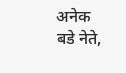अनेक बडे नेते,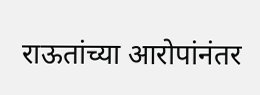राऊतांच्या आरोपांनंतर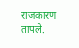राजकारण तापले.